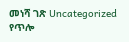መነሻ ገጽ Uncategorized የጥሎ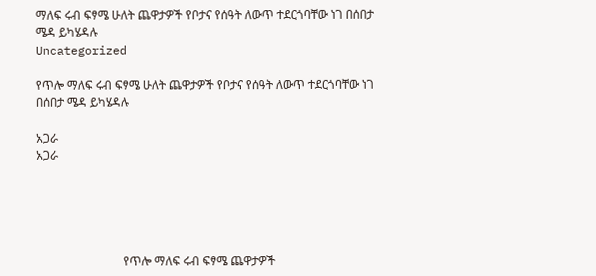ማለፍ ሩብ ፍፃሜ ሁለት ጨዋታዎች የቦታና የሰዓት ለውጥ ተደርጎባቸው ነገ በሰበታ ሜዳ ይካሄዳሉ
Uncategorized

የጥሎ ማለፍ ሩብ ፍፃሜ ሁለት ጨዋታዎች የቦታና የሰዓት ለውጥ ተደርጎባቸው ነገ በሰበታ ሜዳ ይካሄዳሉ

አጋራ
አጋራ





                             የጥሎ ማለፍ ሩብ ፍፃሜ ጨዋታዎች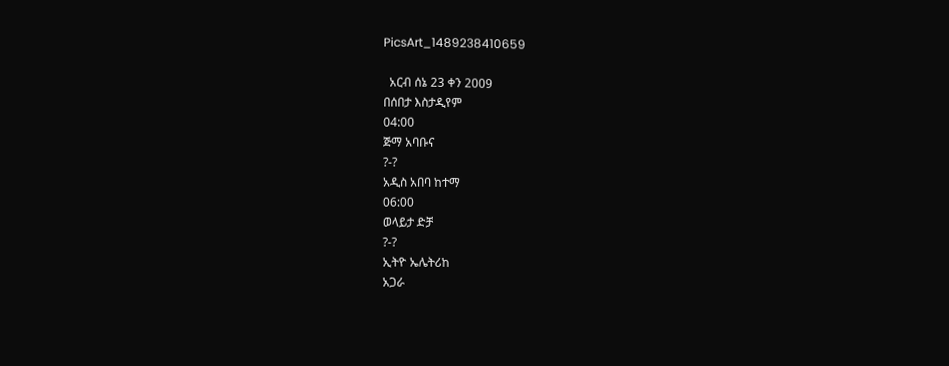PicsArt_1489238410659

  አርብ ሰኔ 23 ቀን 2009
በሰበታ እስታዲየም
04:00
ጅማ አባቡና
?-?
አዲስ አበባ ከተማ
06:00
ወላይታ ድቻ
?-?
ኢትዮ ኤሌትሪከ
አጋራ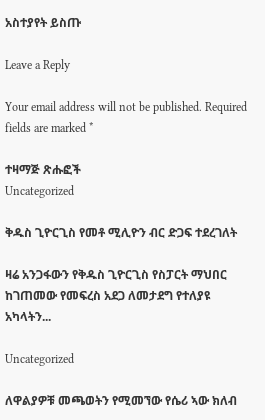አስተያየት ይስጡ

Leave a Reply

Your email address will not be published. Required fields are marked *

ተዛማጅ ጽሑፎች
Uncategorized

ቅዱስ ጊዮርጊስ የመቶ ሚሊዮን ብር ድጋፍ ተደረገለት

ዛሬ አንጋፋውን የቅዱስ ጊዮርጊስ የስፓርት ማህበር ከገጠመው የመፍረስ አደጋ ለመታደግ የተለያዩ አካላትን...

Uncategorized

ለዋልያዎቹ መጫወትን የሚመኘው የሴሪ ኣው ክለብ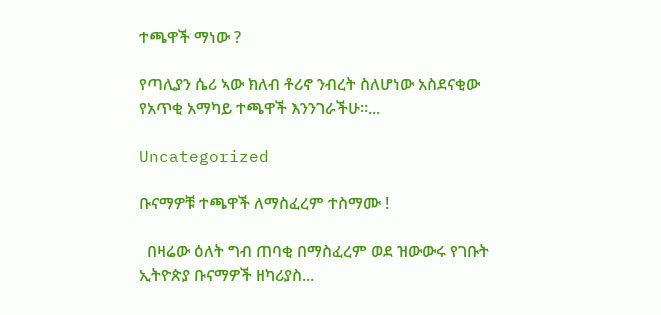ተጫዋች ማነው ?

የጣሊያን ሴሪ ኣው ክለብ ቶሪኖ ንብረት ስለሆነው አስደናቂው የአጥቂ አማካይ ተጫዋች እንንገራችሁ።...

Uncategorized

ቡናማዎቹ ተጫዋች ለማስፈረም ተስማሙ !

  በዛሬው ዕለት ግብ ጠባቂ በማስፈረም ወደ ዝውውሩ የገቡት ኢትዮጵያ ቡናማዎች ዘካሪያስ...